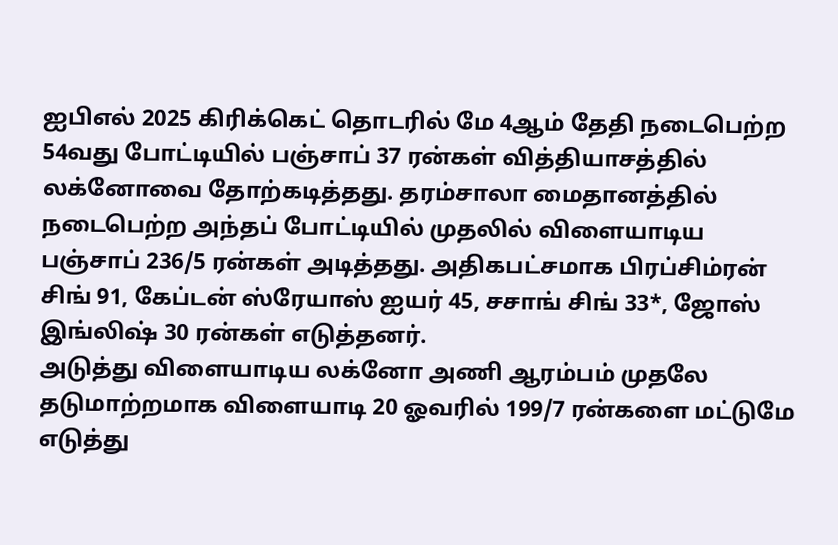ஐபிஎல் 2025 கிரிக்கெட் தொடரில் மே 4ஆம் தேதி நடைபெற்ற 54வது போட்டியில் பஞ்சாப் 37 ரன்கள் வித்தியாசத்தில் லக்னோவை தோற்கடித்தது. தரம்சாலா மைதானத்தில் நடைபெற்ற அந்தப் போட்டியில் முதலில் விளையாடிய பஞ்சாப் 236/5 ரன்கள் அடித்தது. அதிகபட்சமாக பிரப்சிம்ரன் சிங் 91, கேப்டன் ஸ்ரேயாஸ் ஐயர் 45, சசாங் சிங் 33*, ஜோஸ் இங்லிஷ் 30 ரன்கள் எடுத்தனர்.
அடுத்து விளையாடிய லக்னோ அணி ஆரம்பம் முதலே தடுமாற்றமாக விளையாடி 20 ஓவரில் 199/7 ரன்களை மட்டுமே எடுத்து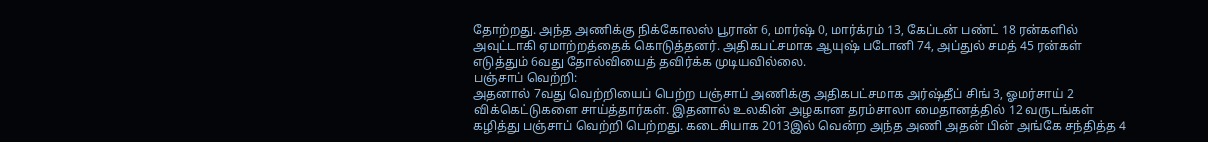தோற்றது. அந்த அணிக்கு நிக்கோலஸ் பூரான் 6, மார்ஷ் 0, மார்க்ரம் 13, கேப்டன் பண்ட் 18 ரன்களில் அவுட்டாகி ஏமாற்றத்தைக் கொடுத்தனர். அதிகபட்சமாக ஆயுஷ் படோனி 74, அப்துல் சமத் 45 ரன்கள் எடுத்தும் 6வது தோல்வியைத் தவிர்க்க முடியவில்லை.
பஞ்சாப் வெற்றி:
அதனால் 7வது வெற்றியைப் பெற்ற பஞ்சாப் அணிக்கு அதிகபட்சமாக அர்ஷ்தீப் சிங் 3, ஓமர்சாய் 2 விக்கெட்டுகளை சாய்த்தார்கள். இதனால் உலகின் அழகான தரம்சாலா மைதானத்தில் 12 வருடங்கள் கழித்து பஞ்சாப் வெற்றி பெற்றது. கடைசியாக 2013இல் வென்ற அந்த அணி அதன் பின் அங்கே சந்தித்த 4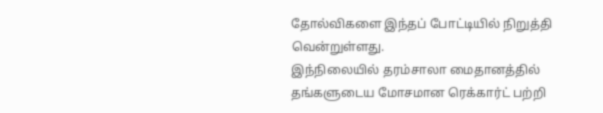தோல்விகளை இந்தப் போட்டியில் நிறுத்தி வென்றுள்ளது.
இந்நிலையில் தரம்சாலா மைதானத்தில் தங்களுடைய மோசமான ரெக்கார்ட் பற்றி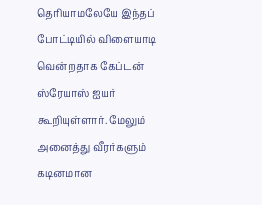தெரியாமலேயே இந்தப் போட்டியில் விளையாடி வென்றதாக கேப்டன் ஸ்ரேயாஸ் ஐயர் கூறியுள்ளார். மேலும் அனைத்து வீரர்களும் கடினமான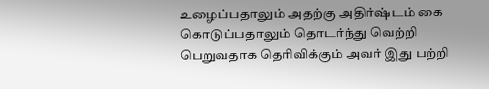உழைப்பதாலும் அதற்கு அதிர்ஷ்டம் கை கொடுப்பதாலும் தொடர்ந்து வெற்றி பெறுவதாக தெரிவிக்கும் அவர் இது பற்றி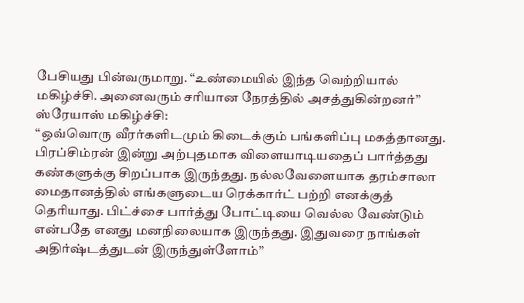பேசியது பின்வருமாறு. “உண்மையில் இந்த வெற்றியால் மகிழ்ச்சி. அனைவரும் சரியான நேரத்தில் அசத்துகின்றனர்”
ஸ்ரேயாஸ் மகிழ்ச்சி:
“ஒவ்வொரு வீரர்களிடமும் கிடைக்கும் பங்களிப்பு மகத்தானது. பிரப்சிம்ரன் இன்று அற்புதமாக விளையாடியதைப் பார்த்தது கண்களுக்கு சிறப்பாக இருந்தது. நல்லவேளையாக தரம்சாலா மைதானத்தில் எங்களுடைய ரெக்கார்ட் பற்றி எனக்குத் தெரியாது. பிட்ச்சை பார்த்து போட்டியை வெல்ல வேண்டும் என்பதே எனது மனநிலையாக இருந்தது. இதுவரை நாங்கள் அதிர்ஷ்டத்துடன் இருந்துள்ளோம்”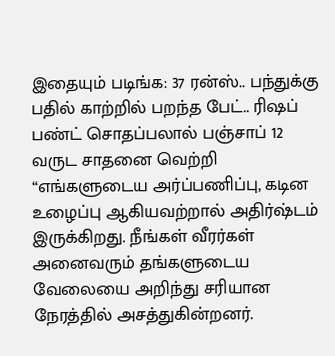இதையும் படிங்க: 37 ரன்ஸ்.. பந்துக்கு பதில் காற்றில் பறந்த பேட்.. ரிஷப் பண்ட் சொதப்பலால் பஞ்சாப் 12 வருட சாதனை வெற்றி
“எங்களுடைய அர்ப்பணிப்பு, கடின உழைப்பு ஆகியவற்றால் அதிர்ஷ்டம் இருக்கிறது. நீங்கள் வீரர்கள் அனைவரும் தங்களுடைய வேலையை அறிந்து சரியான நேரத்தில் அசத்துகின்றனர்.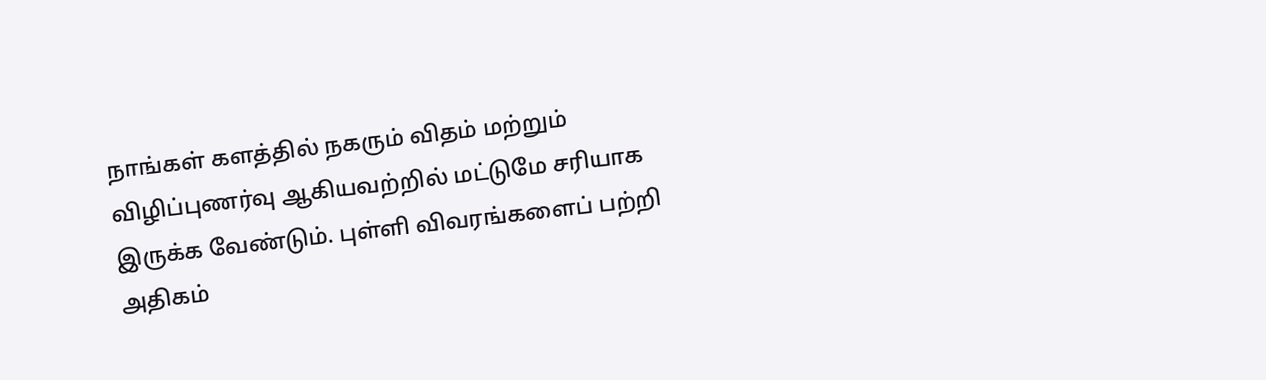நாங்கள் களத்தில் நகரும் விதம் மற்றும் விழிப்புணர்வு ஆகியவற்றில் மட்டுமே சரியாக இருக்க வேண்டும். புள்ளி விவரங்களைப் பற்றி அதிகம்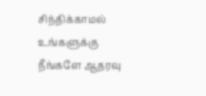சிந்திக்காமல் உங்களுக்கு நீங்களே ஆதரவு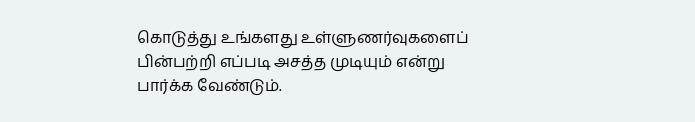கொடுத்து உங்களது உள்ளுணர்வுகளைப் பின்பற்றி எப்படி அசத்த முடியும் என்று பார்க்க வேண்டும்.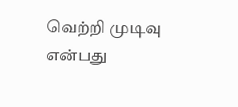வெற்றி முடிவு என்பது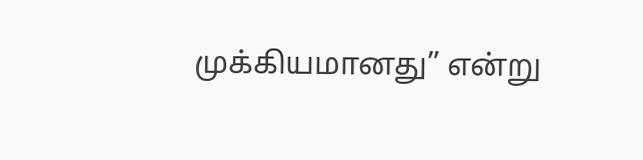முக்கியமானது” என்று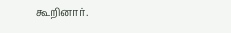கூறினார்.